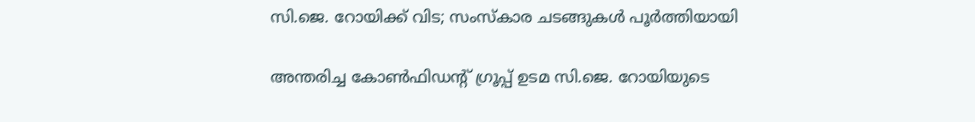സി.ജെ. റോയിക്ക് വിട; സംസ്കാര ചടങ്ങുകൾ പൂർത്തിയായി

അന്തരിച്ച കോൺഫിഡൻ്റ് ഗ്രൂപ്പ് ഉടമ സി.ജെ. റോയിയുടെ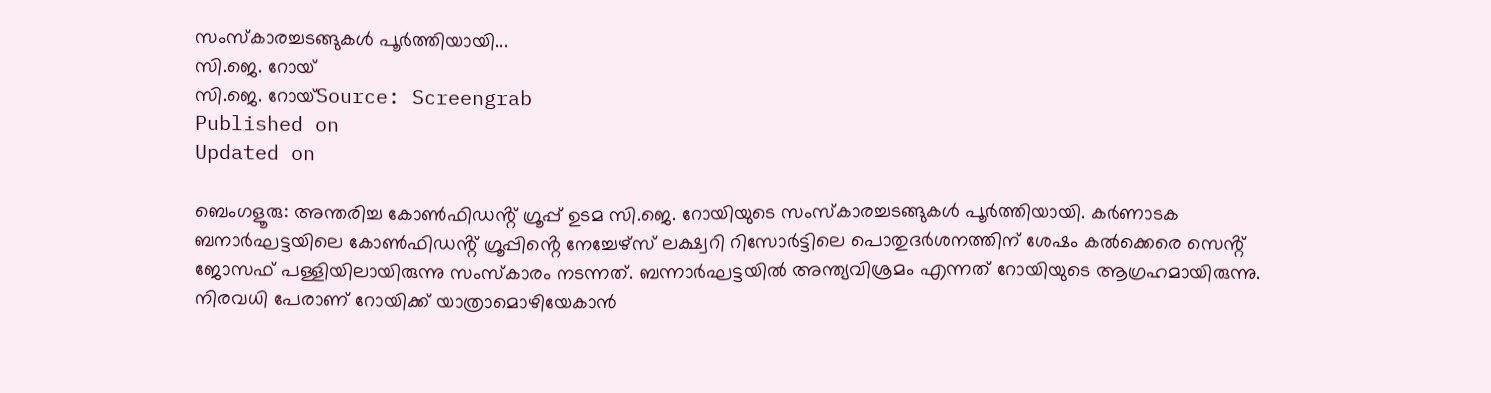സംസ്കാരച്ചടങ്ങുകൾ പൂർത്തിയായി...
സി.ജെ. റോയ്
സി.ജെ. റോയ്Source: Screengrab
Published on
Updated on

ബെംഗളൂരു: അന്തരിച്ച കോൺഫിഡൻ്റ് ഗ്രൂപ്പ് ഉടമ സി.ജെ. റോയിയുടെ സംസ്കാരച്ചടങ്ങുകൾ പൂർത്തിയായി. കർണാടക ബനാർഘട്ടയിലെ കോൺഫിഡൻ്റ് ഗ്രൂപ്പിൻ്റെ നേച്ചേഴ്സ് ലക്ഷ്വറി റിസോർട്ടിലെ പൊതുദർശനത്തിന് ശേഷം കൽക്കെരെ സെൻ്റ് ജോസഫ് പള്ളിയിലായിരുന്നു സംസ്കാരം നടന്നത്. ബന്നാർഘട്ടയിൽ അന്ത്യവിശ്രമം എന്നത് റോയിയുടെ ആഗ്രഹമായിരുന്നു. നിരവധി പേരാണ് റോയിക്ക് യാത്രാമൊഴിയേകാൻ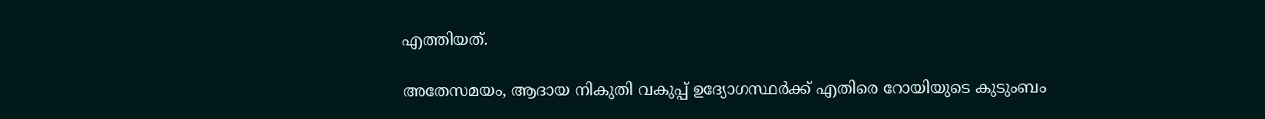എത്തിയത്.

അതേസമയം, ആദായ നികുതി വകുപ്പ് ഉദ്യോഗസ്ഥർക്ക് എതിരെ റോയിയുടെ കുടുംബം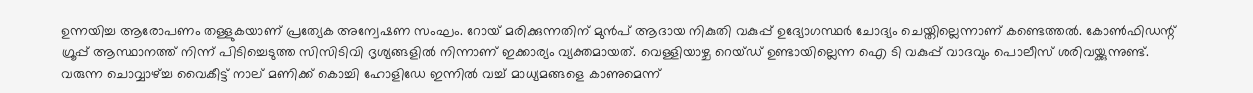ഉന്നയിച്ച ആരോപണം തള്ളുകയാണ് പ്രത്യേക അന്വേഷണ സംഘം. റോയ് മരിക്കുന്നതിന് മുൻപ് ആദായ നികുതി വകുപ്പ് ഉദ്യോഗസ്ഥർ ചോദ്യം ചെയ്തില്ലെന്നാണ് കണ്ടെത്തൽ. കോൺഫിഡന്റ് ഗ്രൂപ്പ് ആസ്ഥാനത്ത് നിന്ന് പിടിച്ചെടുത്ത സിസിടിവി ദൃശ്യങ്ങളിൽ നിന്നാണ് ഇക്കാര്യം വ്യക്തമായത്. വെള്ളിയാഴ്ച റെയ്ഡ് ഉണ്ടായില്ലെന്ന ഐ ടി വകുപ്പ് വാദവും പൊലീസ് ശരിവയ്ക്കുന്നുണ്ട്. വരുന്ന ചൊവ്വാഴ്ച്ച വൈകീട്ട് നാല് മണിക്ക് കൊച്ചി ഹോളിഡേ ഇന്നിൽ വച്ച് മാധ്യമങ്ങളെ കാണുമെന്ന്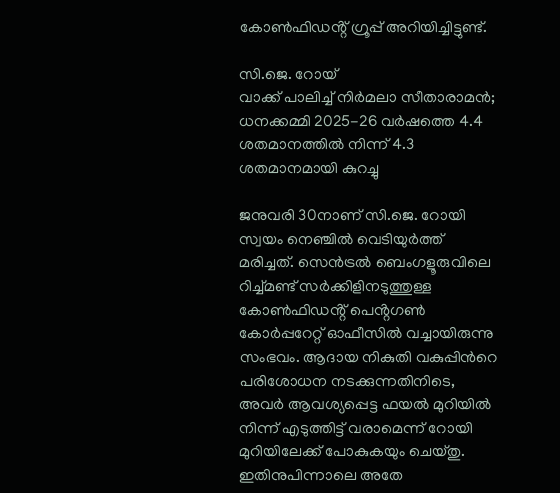കോൺഫിഡൻ്റ് ഗ്രൂപ്പ് അറിയിച്ചിട്ടുണ്ട്.

സി.ജെ. റോയ്
വാക്ക് പാലിച്ച് നിർമലാ സീതാരാമൻ; ധനക്കമ്മി 2025-26 വർഷത്തെ 4.4 ശതമാനത്തിൽ നിന്ന് 4.3 ശതമാനമായി കുറച്ചു

ജനുവരി 30നാണ് സി.ജെ. റോയി സ്വയം നെഞ്ചിൽ വെടിയുർത്ത് മരിച്ചത്. സെന്‍ട്രല്‍ ബെംഗളൂരുവിലെ റിച്ച്മണ്ട് സർക്കിളിനടുത്തുള്ള കോൺഫിഡൻ്റ് പെൻ്റഗൺ കോർപ്പറേറ്റ് ഓഫീസിൽ വച്ചായിരുന്നു സംഭവം. ആദായ നികുതി വകുപ്പിന്‍റെ പരിശോധന നടക്കുന്നതിനിടെ, അവർ ആവശ്യപ്പെട്ട ഫയൽ മുറിയിൽ നിന്ന് എടുത്തിട്ട് വരാമെന്ന് റോയി മുറിയിലേക്ക് പോകുകയും ചെയ്തു. ഇതിനുപിന്നാലെ അതേ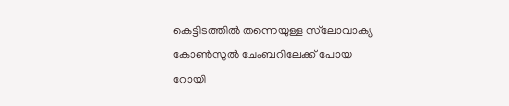കെട്ടിടത്തിൽ തന്നെയുള്ള സ്‌ലോവാക്യ കോൺസുൽ ചേംബറിലേക്ക് പോയ റോയി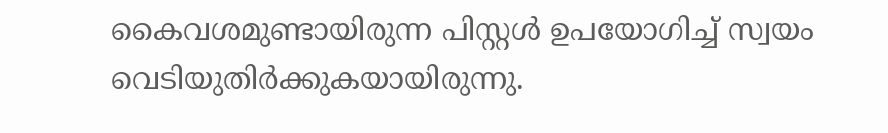കൈവശമുണ്ടായിരുന്ന പിസ്റ്റൾ ഉപയോഗിച്ച് സ്വയം വെടിയുതിർക്കുകയായിരുന്നു.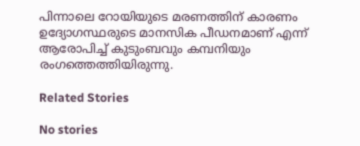പിന്നാലെ റോയിയുടെ മരണത്തിന് കാരണം ഉദ്യോഗസ്ഥരുടെ മാനസിക പീഡനമാണ് എന്ന് ആരോപിച്ച് കുടുംബവും കമ്പനിയും രംഗത്തെത്തിയിരുന്നു.

Related Stories

No stories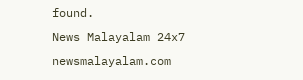found.
News Malayalam 24x7
newsmalayalam.com